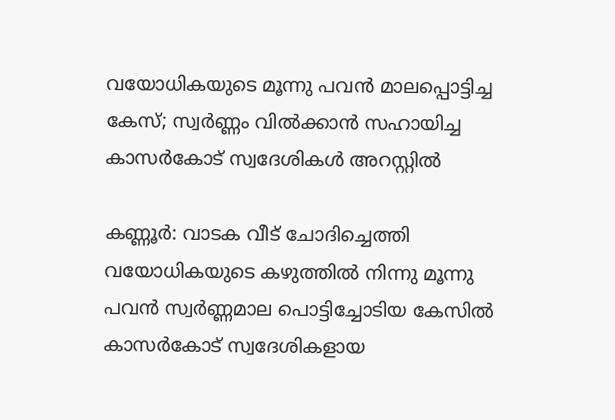വയോധികയുടെ മൂന്നു പവന്‍ മാലപ്പൊട്ടിച്ച കേസ്; സ്വര്‍ണ്ണം വില്‍ക്കാന്‍ സഹായിച്ച കാസര്‍കോട് സ്വദേശികൾ അറസ്റ്റില്‍

കണ്ണൂര്‍: വാടക വീട് ചോദിച്ചെത്തി വയോധികയുടെ കഴുത്തില്‍ നിന്നു മൂന്നു പവന്‍ സ്വര്‍ണ്ണമാല പൊട്ടിച്ചോടിയ കേസില്‍ കാസര്‍കോട് സ്വദേശികളായ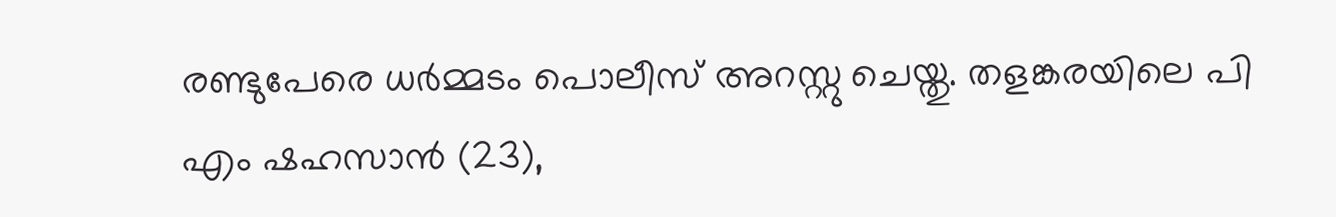രണ്ടുപേരെ ധര്‍മ്മടം പൊലീസ് അറസ്റ്റു ചെയ്തു. തളങ്കരയിലെ പി എം ഷഹസാന്‍ (23),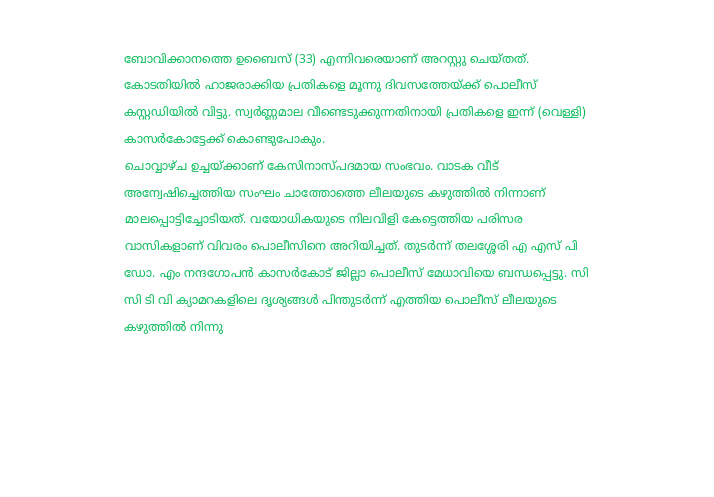ബോവിക്കാനത്തെ ഉബൈസ് (33) എന്നിവരെയാണ് അറസ്റ്റു ചെയ്തത്. കോടതിയില്‍ ഹാജരാക്കിയ പ്രതികളെ മൂന്നു ദിവസത്തേയ്ക്ക് പൊലീസ് കസ്റ്റഡിയില്‍ വിട്ടു. സ്വര്‍ണ്ണമാല വീണ്ടെടുക്കുന്നതിനായി പ്രതികളെ ഇന്ന് (വെള്ളി) കാസര്‍കോട്ടേക്ക് കൊണ്ടുപോകും.
ചൊവ്വാഴ്ച ഉച്ചയ്ക്കാണ് കേസിനാസ്പദമായ സംഭവം. വാടക വീട് അന്വേഷിച്ചെത്തിയ സംഘം ചാത്തോത്തെ ലീലയുടെ കഴുത്തില്‍ നിന്നാണ് മാലപ്പൊട്ടിച്ചോടിയത്. വയോധികയുടെ നിലവിളി കേട്ടെത്തിയ പരിസര വാസികളാണ് വിവരം പൊലീസിനെ അറിയിച്ചത്. തുടര്‍ന്ന് തലശ്ശേരി എ എസ് പി ഡോ. എം നന്ദഗോപന്‍ കാസര്‍കോട് ജില്ലാ പൊലീസ് മേധാവിയെ ബന്ധപ്പെട്ടു. സി സി ടി വി ക്യാമറകളിലെ ദൃശ്യങ്ങള്‍ പിന്തുടര്‍ന്ന് എത്തിയ പൊലീസ് ലീലയുടെ കഴുത്തില്‍ നിന്നു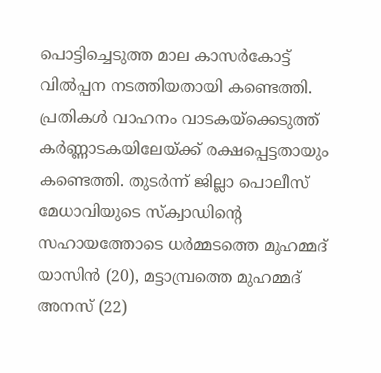പൊട്ടിച്ചെടുത്ത മാല കാസര്‍കോട്ട് വില്‍പ്പന നടത്തിയതായി കണ്ടെത്തി. പ്രതികള്‍ വാഹനം വാടകയ്‌ക്കെടുത്ത് കര്‍ണ്ണാടകയിലേയ്ക്ക് രക്ഷപ്പെട്ടതായും കണ്ടെത്തി. തുടര്‍ന്ന് ജില്ലാ പൊലീസ് മേധാവിയുടെ സ്‌ക്വാഡിന്റെ സഹായത്തോടെ ധര്‍മ്മടത്തെ മുഹമ്മദ് യാസിന്‍ (20), മട്ടാമ്പ്രത്തെ മുഹമ്മദ് അനസ് (22)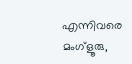എന്നിവരെ മംഗ്ളൂരു,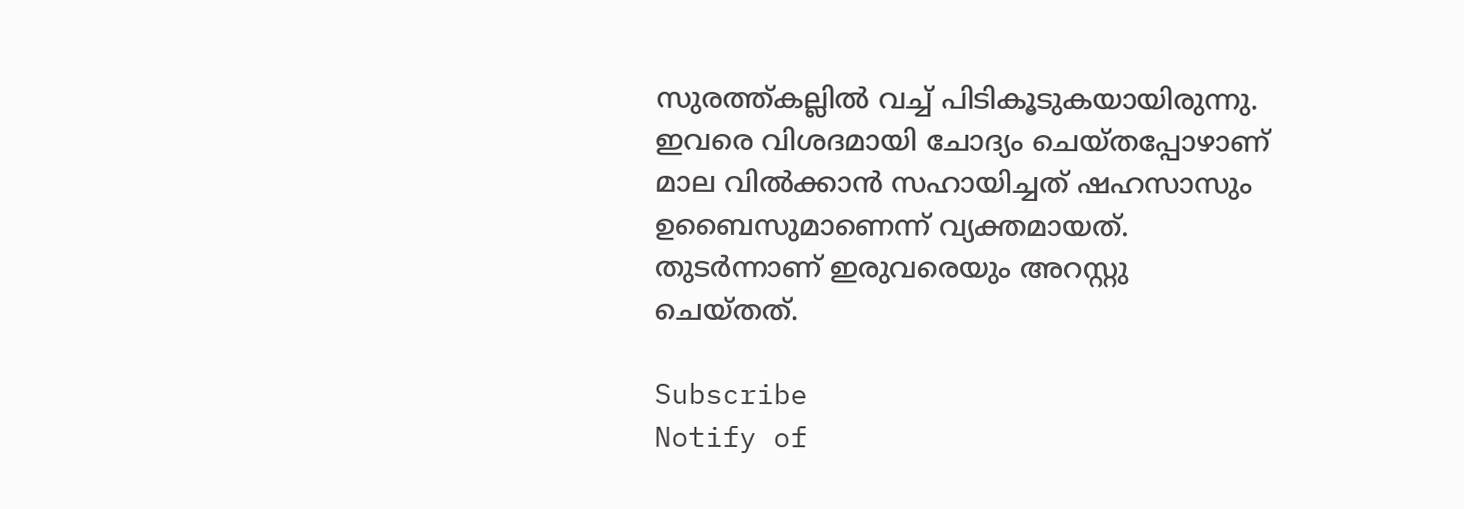സുരത്ത്കല്ലില്‍ വച്ച് പിടികൂടുകയായിരുന്നു. ഇവരെ വിശദമായി ചോദ്യം ചെയ്തപ്പോഴാണ് മാല വില്‍ക്കാന്‍ സഹായിച്ചത് ഷഹസാസും ഉബൈസുമാണെന്ന് വ്യക്തമായത്. തുടര്‍ന്നാണ് ഇരുവരെയും അറസ്റ്റു ചെയ്തത്.

Subscribe
Notify of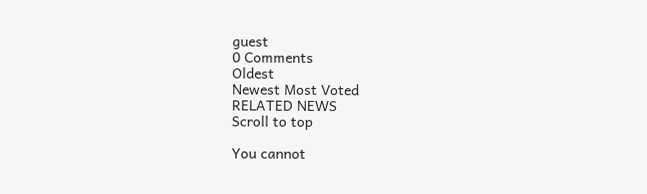guest
0 Comments
Oldest
Newest Most Voted
RELATED NEWS
Scroll to top

You cannot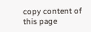copy content of this page